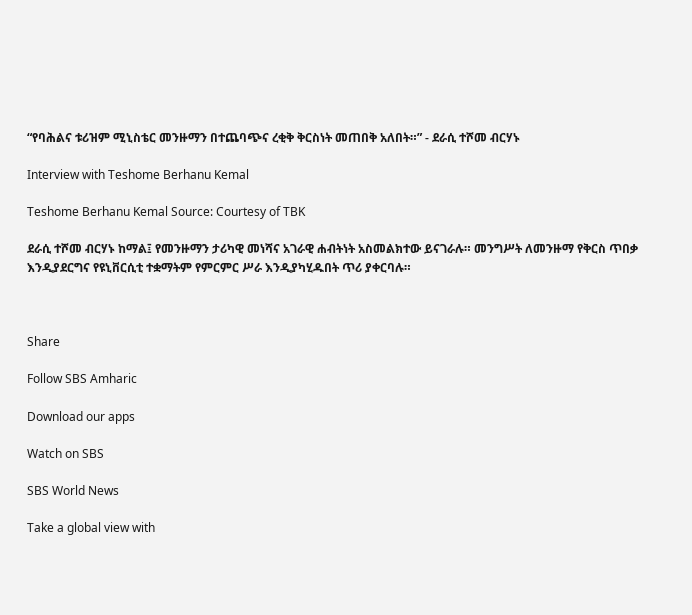“የባሕልና ቱሪዝም ሚኒስቴር መንዙማን በተጨባጭና ረቂቅ ቅርስነት መጠበቅ አለበት።” - ደራሲ ተሾመ ብርሃኑ

Interview with Teshome Berhanu Kemal

Teshome Berhanu Kemal Source: Courtesy of TBK

ደራሲ ተሾመ ብርሃኑ ከማል፤ የመንዙማን ታሪካዊ መነሻና አገራዊ ሐብትነት አስመልክተው ይናገራሉ። መንግሥት ለመንዙማ የቅርስ ጥበቃ እንዲያደርግና የዩኒቨርሲቲ ተቋማትም የምርምር ሥራ እንዲያካሂዱበት ጥሪ ያቀርባሉ።



Share

Follow SBS Amharic

Download our apps

Watch on SBS

SBS World News

Take a global view with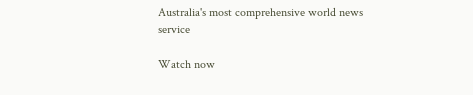Australia's most comprehensive world news service

Watch now